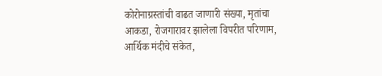कोरोनाग्रस्तांची वाढत जाणारी संख्या, मृतांचा आकडा, रोजगारावर झालेला विपरीत परिणाम, आर्थिक मंदीचे संकेत,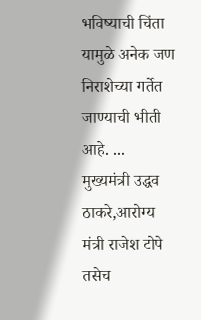भविष्याची चिंता यामुळे अनेक जण निराशेच्या गर्तेत जाण्याची भीती आहे. ...
मुख्यमंत्री उद्धव ठाकरे,आरोग्य मंत्री राजेश टोपे तसेच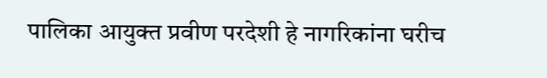पालिका आयुक्त प्रवीण परदेशी हे नागरिकांना घरीच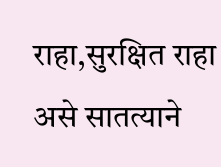राहा,सुरक्षित राहा असे सातत्याने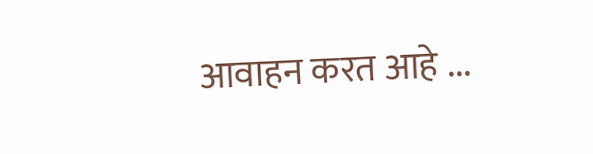आवाहन करत आहे ...